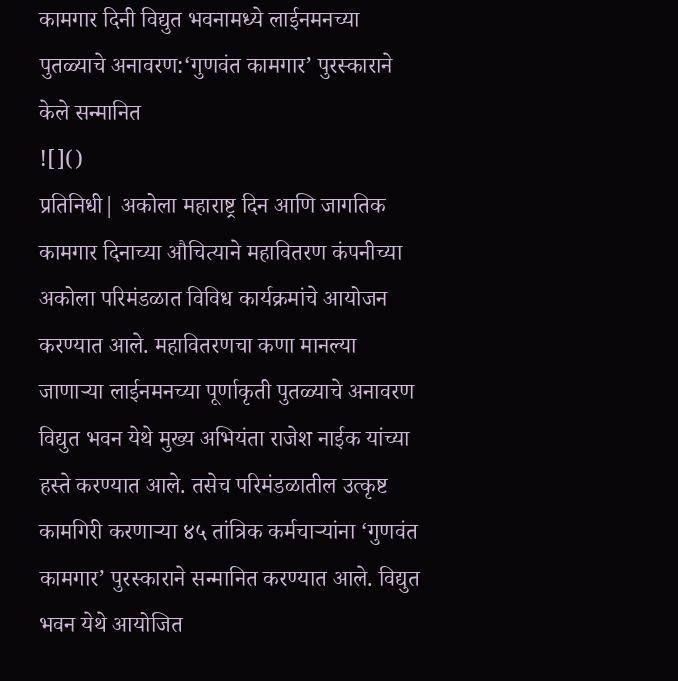कामगार दिनी विद्युत भवनामध्ये लाईनमनच्या पुतळ्याचे अनावरण:‘गुणवंत कामगार’ पुरस्काराने केले सन्मानित
![]()
प्रतिनिधी| अकोला महाराष्ट्र दिन आणि जागतिक कामगार दिनाच्या औचित्याने महावितरण कंपनीच्या अकोला परिमंडळात विविध कार्यक्रमांचे आयोजन करण्यात आले. महावितरणचा कणा मानल्या जाणाऱ्या लाईनमनच्या पूर्णाकृती पुतळ्याचे अनावरण विद्युत भवन येथे मुख्य अभियंता राजेश नाईक यांच्या हस्ते करण्यात आले. तसेच परिमंडळातील उत्कृष्ट कामगिरी करणाऱ्या ४५ तांत्रिक कर्मचाऱ्यांना ‘गुणवंत कामगार’ पुरस्काराने सन्मानित करण्यात आले. विद्युत भवन येथे आयोजित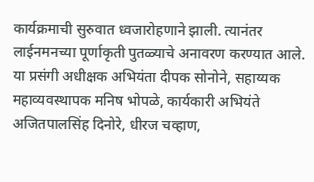कार्यक्रमाची सुरुवात ध्वजारोहणाने झाली. त्यानंतर लाईनमनच्या पूर्णाकृती पुतळ्याचे अनावरण करण्यात आले. या प्रसंगी अधीक्षक अभियंता दीपक सोनोने, सहाय्यक महाव्यवस्थापक मनिष भोपळे, कार्यकारी अभियंते अजितपालसिंह दिनोरे, धीरज चव्हाण,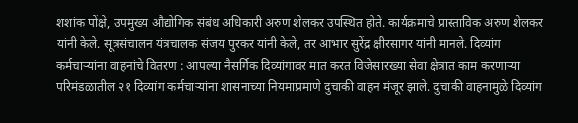शशांक पोंक्षे, उपमुख्य औद्योगिक संबंध अधिकारी अरुण शेलकर उपस्थित होते. कार्यक्रमाचे प्रास्ताविक अरुण शेलकर यांनी केले. सूत्रसंचालन यंत्रचालक संजय पुरकर यांनी केले, तर आभार सुरेंद्र क्षीरसागर यांनी मानले. दिव्यांग कर्मचाऱ्यांना वाहनांचे वितरण : आपल्या नैसर्गिक दिव्यांगावर मात करत विजेसारख्या सेवा क्षेत्रात काम करणाऱ्या परिमंडळातील २१ दिव्यांग कर्मचाऱ्यांना शासनाच्या नियमाप्रमाणे दुचाकी वाहन मंजूर झाले. दुचाकी वाहनामुळे दिव्यांग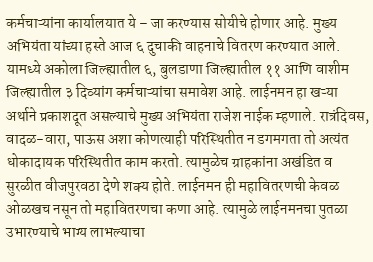कर्मचाऱ्यांना कार्यालयात ये – जा करण्यास सोयीचे होणार आहे. मुख्य अभियंता यांच्या हस्ते आज ६ दुचाकी वाहनाचे वितरण करण्यात आले. यामध्ये अकोला जिल्ह्यातील ६, बुलडाणा जिल्ह्यातील ११ आणि वाशीम जिल्ह्यातील ३ दिव्यांग कर्मचाऱ्यांचा समावेश आहे. लाईनमन हा खऱ्या अर्थाने प्रकाशदूत असल्याचे मुख्य अभियंता राजेश नाईक म्हणाले. रात्रंदिवस, वादळ-वारा, पाऊस अशा कोणत्याही परिस्थितीत न डगमगता तो अत्यंत धोकादायक परिस्थितीत काम करतो. त्यामुळेच ग्राहकांना अखंडित व सुरळीत वीजपुरवठा देणे शक्य होते. लाईनमन ही महावितरणची केवळ ओळखच नसून तो महावितरणचा कणा आहे. त्यामुळे लाईनमनचा पुतळा उभारण्याचे भाग्य लाभल्याचा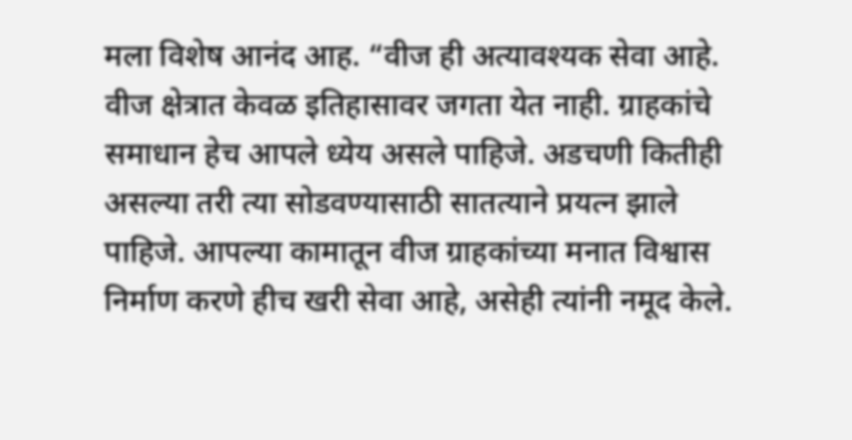मला विशेष आनंद आह. “वीज ही अत्यावश्यक सेवा आहे. वीज क्षेत्रात केवळ इतिहासावर जगता येत नाही. ग्राहकांचे समाधान हेच आपले ध्येय असले पाहिजे. अडचणी कितीही असल्या तरी त्या सोडवण्यासाठी सातत्याने प्रयत्न झाले पाहिजे. आपल्या कामातून वीज ग्राहकांच्या मनात विश्वास निर्माण करणे हीच खरी सेवा आहे, असेही त्यांनी नमूद केले.